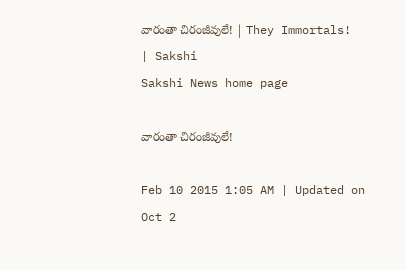వారంతా చిరంజీవులే! | They Immortals! | Sakshi
Sakshi News home page

వారంతా చిరంజీవులే!

Feb 10 2015 1:05 AM | Updated on Oct 2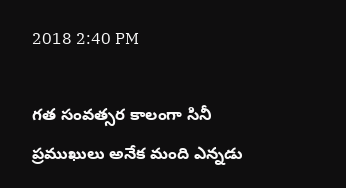2018 2:40 PM

గత సంవత్సర కాలంగా సినీ ప్రముఖులు అనేక మంది ఎన్నడు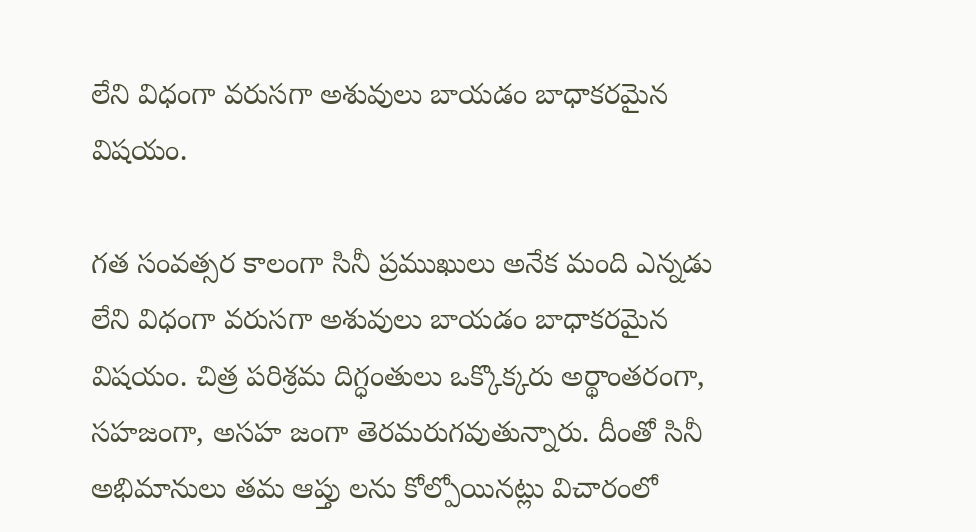లేని విధంగా వరుసగా అశువులు బాయడం బాధాకరమైన విషయం.

గత సంవత్సర కాలంగా సినీ ప్రముఖులు అనేక మంది ఎన్నడు లేని విధంగా వరుసగా అశువులు బాయడం బాధాకరమైన విషయం. చిత్ర పరిశ్రమ దిగ్ధంతులు ఒక్కొక్కరు అర్థాంతరంగా, సహజంగా, అసహ జంగా తెరమరుగవుతున్నారు. దీంతో సినీ అభిమానులు తమ ఆప్తు లను కోల్పోయినట్లు విచారంలో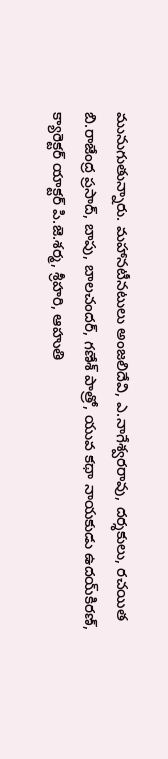మునుగుతున్నారు. మహానటీనటులు అంజలిదేవి, ఎ.నాగేశ్వరరావు, దర్శకులు, రచయిత బి.రాజేంద్ర ప్రసాద్, బాపు, బాలచందర్, గణేశ్ పాత్రో, యువ కథా నాయకుడు ఉదయ్‌కిరణ్, క్యారెక్టర్ యాక్టర్ పి.జె.శర్మ, శ్రీహరి, ఆహుతి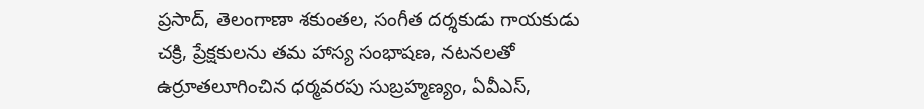ప్రసాద్, తెలంగాణా శకుంతల, సంగీత దర్శకుడు గాయకుడు చక్రి, ప్రేక్షకులను తమ హాస్య సంభాషణ, నటనలతో ఉర్రూతలూగించిన ధర్మవరపు సుబ్రహ్మణ్యం, ఏవీఎస్,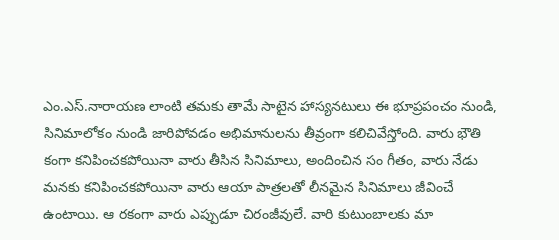ఎం.ఎస్.నారాయణ లాంటి తమకు తామే సాటైన హాస్యనటులు ఈ భూప్రపంచం నుండి, సినిమాలోకం నుండి జారిపోవడం అభిమానులను తీవ్రంగా కలిచివేస్తోంది. వారు భౌతి కంగా కనిపించకపోయినా వారు తీసిన సినిమాలు, అందించిన సం గీతం, వారు నేడు మనకు కనిపించకపోయినా వారు ఆయా పాత్రలతో లీనమైన సినిమాలు జీవించే ఉంటాయి. ఆ రకంగా వారు ఎప్పుడూ చిరంజీవులే. వారి కుటుంబాలకు మా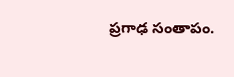ప్రగాఢ సంతాపం.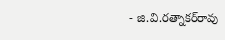- జి.వి.రత్నాకర్‌రావు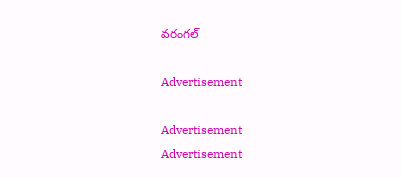వరంగల్

Advertisement

Advertisement
Advertisement